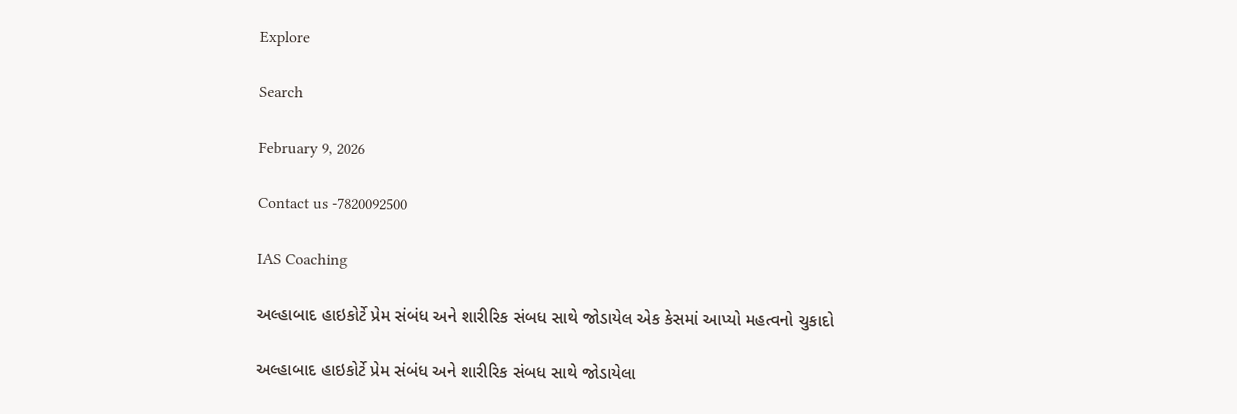Explore

Search

February 9, 2026

Contact us -7820092500

IAS Coaching

અલ્હાબાદ હાઇકોર્ટે પ્રેમ સંબંધ અને શારીરિક સંબધ સાથે જોડાયેલ એક કેસમાં આપ્યો મહત્વનો ચુકાદો

અલ્હાબાદ હાઇકોર્ટે પ્રેમ સંબંધ અને શારીરિક સંબધ સાથે જોડાયેલા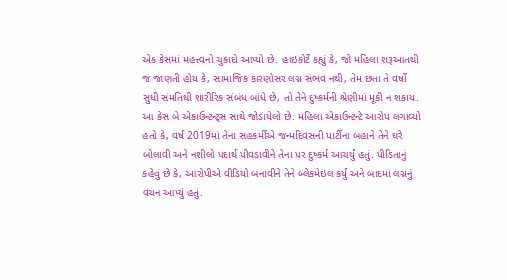એક કેસમાં મહત્ત્વનો ચુકાદો આપ્યો છે. હાઇકોર્ટે કહ્યું કે, જો મહિલા શરૂઆતથી જ જાણતી હોય કે, સામાજિક કારણોસર લગ્ન સંભવ નથી, તેમ છતા તે વર્ષો સુધી સંમતિથી શારીરિક સંબંધ બાંધે છે, તો તેને દુષ્કર્મની શ્રેણીમાં મૂકી ન શકાય. આ કેસ બે એકાઉન્ટન્ટ્સ સાથે જોડાયેલો છે. મહિલા એકાઉન્ટન્ટે આરોપ લગાવ્યો હતો કે, વર્ષ 2019માં તેના સહકર્મીએ જન્મદિવસની પાર્ટીના બહાને તેને ઘરે બોલાવી અને નશીલો પદાર્થ પીવડાવીને તેના પર દુષ્કર્મ આચર્યું હતું. પીડિતાનું કહેવું છે કે, આરોપીએ વીડિયો બનાવીને તેને બ્લેકમેઇલ કર્યું અને બાદમાં લગ્નનું વચન આપ્યું હતું.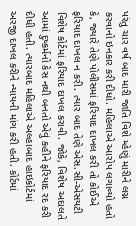પરંતુ ચાર વર્ષ બાદ મારી જાતિ વિશે મ્હેણું મારીને લગ્ન કરવાનો ઇનકાર કરી દીધો. મહિલાએ આરોપ લગાવ્યો હતો કે, જ્યારે તેણે પોલીસમાં ફરિયાદ દાખલ કરી તો કોઈએ ફરિયાદ દાખલ ન કરી. ત્યાર બાદ તેણે એસ.સી-એસયટી વિશેષ કોર્ટમાં ફરિયાદ દાખલ કરાવી. જોકે, વિશેષ અદાલતે આમાં દુષ્કર્મનો કેસ નથી બનતો એવું કહીને ફરિયાદ રદ કરી દીધી હતી. ત્યારબાદ મહિલાએ અલ્હાબાદ હાઇકોર્ટમાં અરજી દાખલ કરીને ન્યાયની માંગ કરી હતી. કોર્ટમાં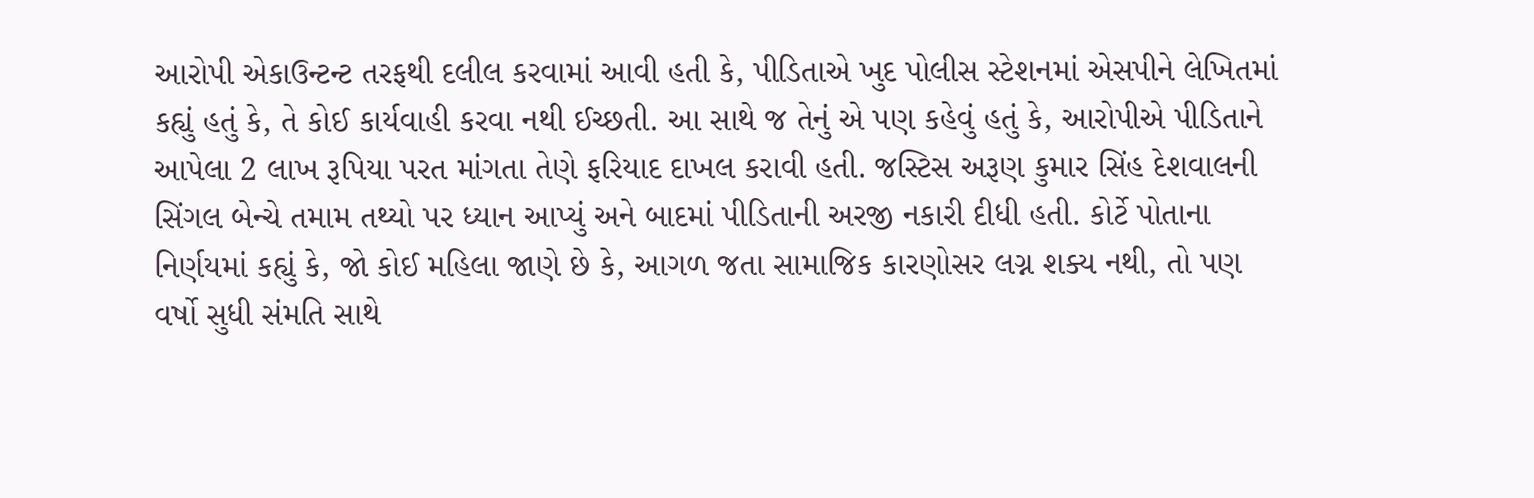આરોપી એકાઉન્ટન્ટ તરફથી દલીલ કરવામાં આવી હતી કે, પીડિતાએ ખુદ પોલીસ સ્ટેશનમાં એસપીને લેખિતમાં કહ્યું હતું કે, તે કોઈ કાર્યવાહી કરવા નથી ઈચ્છતી. આ સાથે જ તેનું એ પણ કહેવું હતું કે, આરોપીએ પીડિતાને આપેલા 2 લાખ રૂપિયા પરત માંગતા તેણે ફરિયાદ દાખલ કરાવી હતી. જસ્ટિસ અરૂણ કુમાર સિંહ દેશવાલની સિંગલ બેન્ચે તમામ તથ્યો પર ધ્યાન આપ્યું અને બાદમાં પીડિતાની અરજી નકારી દીધી હતી. કોર્ટે પોતાના નિર્ણયમાં કહ્યું કે, જો કોઈ મહિલા જાણે છે કે, આગળ જતા સામાજિક કારણોસર લગ્ન શક્ય નથી, તો પણ વર્ષો સુધી સંમતિ સાથે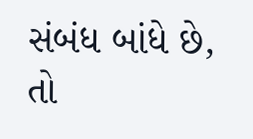સંબંધ બાંધે છે, તો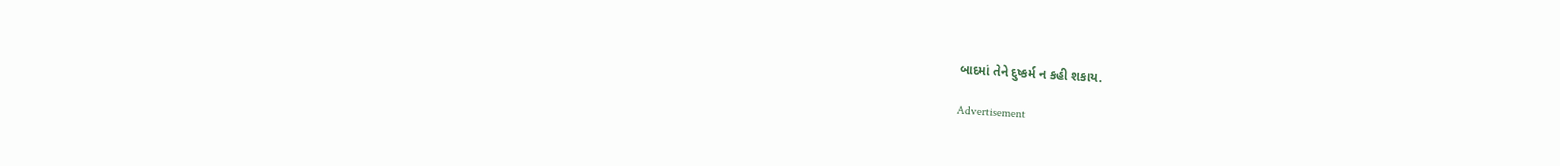બાદમાં તેને દુષ્કર્મ ન કહી શકાય.

Advertisement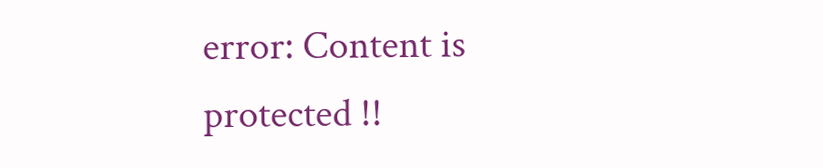error: Content is protected !!